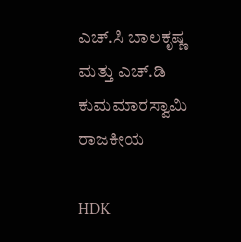ಎಚ್.ಸಿ ಬಾಲಕೃಷ್ಣ ಮತ್ತು ಎಚ್.ಡಿ ಕುಮಮಾರಸ್ವಾಮಿ
ರಾಜಕೀಯ

HDK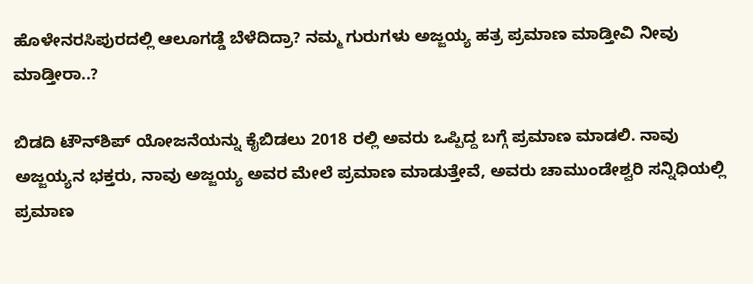ಹೊಳೇನರಸಿಪುರದಲ್ಲಿ ಆಲೂಗಡ್ಡೆ ಬೆಳೆದಿದ್ರಾ? ನಮ್ಮ ಗುರುಗಳು ಅಜ್ಜಯ್ಯ ಹತ್ರ ಪ್ರಮಾಣ ಮಾಡ್ತೀವಿ ನೀವು ಮಾಡ್ತೀರಾ..?

ಬಿಡದಿ ಟೌನ್‌ಶಿಪ್ ಯೋಜನೆಯನ್ನು ಕೈಬಿಡಲು 2018 ರಲ್ಲಿ ಅವರು ಒಪ್ಪಿದ್ದ ಬಗ್ಗೆ ಪ್ರಮಾಣ ಮಾಡಲಿ. ನಾವು ಅಜ್ಜಯ್ಯನ ಭಕ್ತರು, ನಾವು ಅಜ್ಜಯ್ಯ ಅವರ ಮೇಲೆ ಪ್ರಮಾಣ ಮಾಡುತ್ತೇವೆ, ಅವರು ಚಾಮುಂಡೇಶ್ವರಿ ಸನ್ನಿಧಿಯಲ್ಲಿ ಪ್ರಮಾಣ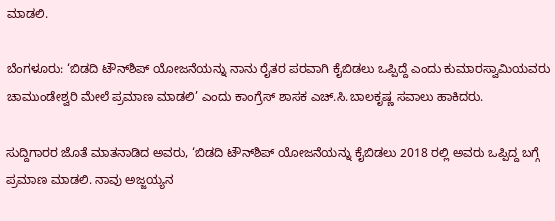ಮಾಡಲಿ.

ಬೆಂಗಳೂರು: ‘ಬಿಡದಿ ಟೌನ್‌ಶಿಪ್ ಯೋಜನೆಯನ್ನು ನಾನು ರೈತರ ಪರವಾಗಿ ಕೈಬಿಡಲು ಒಪ್ಪಿದ್ದೆ ಎಂದು ಕುಮಾರಸ್ವಾಮಿಯವರು ಚಾಮುಂಡೇಶ್ವರಿ ಮೇಲೆ ಪ್ರಮಾಣ ಮಾಡಲಿ’ ಎಂದು ಕಾಂಗ್ರೆಸ್ ಶಾಸಕ ಎಚ್‌.ಸಿ.ಬಾಲಕೃಷ್ಣ ಸವಾಲು ಹಾಕಿದರು.

ಸುದ್ದಿಗಾರರ ಜೊತೆ ಮಾತನಾಡಿದ ಅವರು, ‘ಬಿಡದಿ ಟೌನ್‌ಶಿಪ್ ಯೋಜನೆಯನ್ನು ಕೈಬಿಡಲು 2018 ರಲ್ಲಿ ಅವರು ಒಪ್ಪಿದ್ದ ಬಗ್ಗೆ ಪ್ರಮಾಣ ಮಾಡಲಿ. ನಾವು ಅಜ್ಜಯ್ಯನ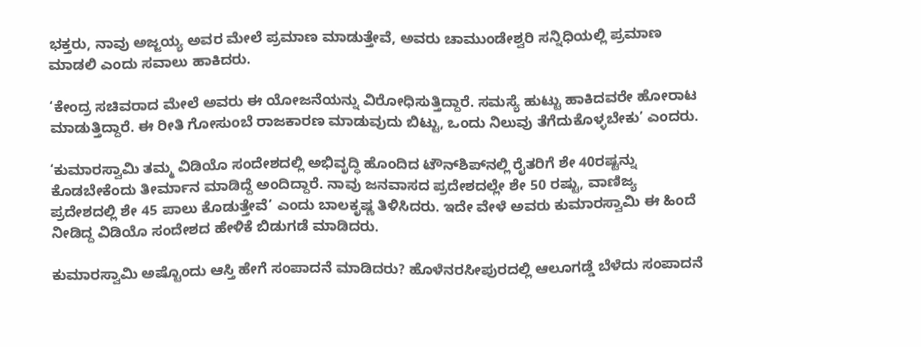ಭಕ್ತರು, ನಾವು ಅಜ್ಜಯ್ಯ ಅವರ ಮೇಲೆ ಪ್ರಮಾಣ ಮಾಡುತ್ತೇವೆ, ಅವರು ಚಾಮುಂಡೇಶ್ವರಿ ಸನ್ನಿಧಿಯಲ್ಲಿ ಪ್ರಮಾಣ ಮಾಡಲಿ ಎಂದು ಸವಾಲು ಹಾಕಿದರು.

‘ಕೇಂದ್ರ ಸಚಿವರಾದ ಮೇಲೆ ಅವರು ಈ ಯೋಜನೆಯನ್ನು ವಿರೋಧಿಸುತ್ತಿದ್ದಾರೆ. ಸಮಸ್ಯೆ ಹುಟ್ಟು ಹಾಕಿದವರೇ ಹೋರಾಟ ಮಾಡುತ್ತಿದ್ದಾರೆ. ಈ ರೀತಿ ಗೋಸುಂಬೆ ರಾಜಕಾರಣ ಮಾಡುವುದು ಬಿಟ್ಟು, ಒಂದು ನಿಲುವು ತೆಗೆದುಕೊಳ್ಳಬೇಕು’ ಎಂದರು.

‘ಕುಮಾರಸ್ವಾಮಿ ತಮ್ಮ ವಿಡಿಯೊ ಸಂದೇಶದಲ್ಲಿ ಅಭಿವೃದ್ಧಿ ಹೊಂದಿದ ಟೌನ್‌ಶಿಪ್‌ನಲ್ಲಿ ರೈತರಿಗೆ ಶೇ 40ರಷ್ಟನ್ನು ಕೊಡಬೇಕೆಂದು ತೀರ್ಮಾನ ಮಾಡಿದ್ದೆ ಅಂದಿದ್ದಾರೆ. ನಾವು ಜನವಾಸದ ಪ್ರದೇಶದಲ್ಲೇ ಶೇ 50 ರಷ್ಟು, ವಾಣಿಜ್ಯ ಪ್ರದೇಶದಲ್ಲಿ ಶೇ 45 ಪಾಲು ಕೊಡುತ್ತೇವೆ’ ಎಂದು ಬಾಲಕೃಷ್ಣ ತಿಳಿಸಿದರು. ಇದೇ ವೇಳೆ ಅವರು ಕುಮಾರಸ್ವಾಮಿ ಈ ಹಿಂದೆ ನೀಡಿದ್ದ ವಿಡಿಯೊ ಸಂದೇಶದ ಹೇಳಿಕೆ ಬಿಡುಗಡೆ ಮಾಡಿದರು.

ಕುಮಾರಸ್ವಾಮಿ ಅಷ್ಟೊಂದು ಆಸ್ತಿ ಹೇಗೆ ಸಂಪಾದನೆ ಮಾಡಿದರು? ಹೊಳೆನರಸೀಪುರದಲ್ಲಿ ಆಲೂಗಡ್ಡೆ ಬೆಳೆದು ಸಂಪಾದನೆ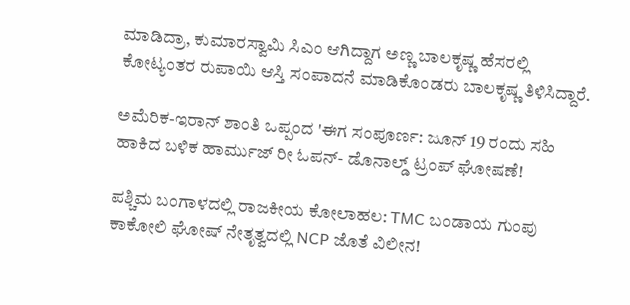ಮಾಡಿದ್ರಾ, ಕುಮಾರಸ್ವಾಮಿ ಸಿಎಂ ಆಗಿದ್ದಾಗ ಅಣ್ಣ ಬಾಲಕೃಷ್ಣ ಹೆಸರಲ್ಲಿ ಕೋಟ್ಯಂತರ ರುಪಾಯಿ ಆಸ್ತಿ ಸಂಪಾದನೆ ಮಾಡಿಕೊಂಡರು ಬಾಲಕೃಷ್ಣ ತಿಳಿಸಿದ್ದಾರೆ.

ಅಮೆರಿಕ-ಇರಾನ್ ಶಾಂತಿ ಒಪ್ಪಂದ 'ಈಗ ಸಂಪೂರ್ಣ: ಜೂನ್ 19 ರಂದು ಸಹಿ ಹಾಕಿದ ಬಳಿಕ ಹಾರ್ಮುಜ್ ರೀ ಓಪನ್- ಡೊನಾಲ್ಡ್ ಟ್ರಂಪ್ ಘೋಷಣೆ!

ಪಶ್ಚಿಮ ಬಂಗಾಳದಲ್ಲಿ ರಾಜಕೀಯ ಕೋಲಾಹಲ: TMC ಬಂಡಾಯ ಗುಂಪು ಕಾಕೋಲಿ ಘೋಷ್ ನೇತೃತ್ವದಲ್ಲಿ NCP ಜೊತೆ ವಿಲೀನ!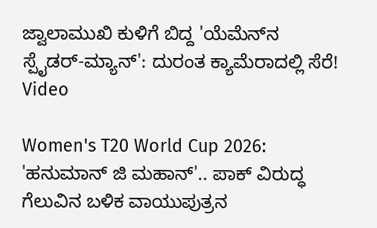ಜ್ವಾಲಾಮುಖಿ ಕುಳಿಗೆ ಬಿದ್ದ 'ಯೆಮೆನ್‌ನ ಸ್ಪೈಡರ್-ಮ್ಯಾನ್': ದುರಂತ ಕ್ಯಾಮೆರಾದಲ್ಲಿ ಸೆರೆ! Video

Women's T20 World Cup 2026: 'ಹನುಮಾನ್‌ ಜಿ ಮಹಾನ್'.. ಪಾಕ್ ವಿರುದ್ಧ ಗೆಲುವಿನ ಬಳಿಕ ವಾಯುಪುತ್ರನ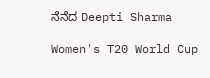ನೆನೆದ Deepti Sharma

Women's T20 World Cup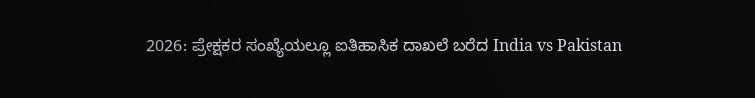2026: ಪ್ರೇಕ್ಷಕರ ಸಂಖ್ಯೆಯಲ್ಲೂ ಐತಿಹಾಸಿಕ ದಾಖಲೆ ಬರೆದ India vs Pakistan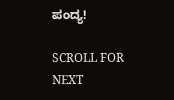ಪಂದ್ಯ!

SCROLL FOR NEXT